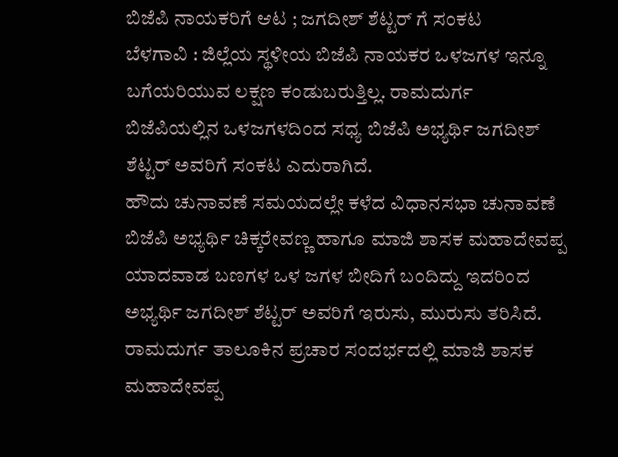ಬಿಜೆಪಿ ನಾಯಕರಿಗೆ ಆಟ ; ಜಗದೀಶ್ ಶೆಟ್ಟರ್ ಗೆ ಸಂಕಟ
ಬೆಳಗಾವಿ : ಜಿಲ್ಲೆಯ ಸ್ಥಳೀಯ ಬಿಜೆಪಿ ನಾಯಕರ ಒಳಜಗಳ ಇನ್ನೂ ಬಗೆಯರಿಯುವ ಲಕ್ಷಣ ಕಂಡುಬರುತ್ತಿಲ್ಲ. ರಾಮದುರ್ಗ ಬಿಜೆಪಿಯಲ್ಲಿನ ಒಳಜಗಳದಿಂದ ಸಧ್ಯ ಬಿಜೆಪಿ ಅಭ್ಯರ್ಥಿ ಜಗದೀಶ್ ಶೆಟ್ಟರ್ ಅವರಿಗೆ ಸಂಕಟ ಎದುರಾಗಿದೆ.
ಹೌದು ಚುನಾವಣೆ ಸಮಯದಲ್ಲೇ ಕಳೆದ ವಿಧಾನಸಭಾ ಚುನಾವಣೆ ಬಿಜೆಪಿ ಅಭ್ಯರ್ಥಿ ಚಿಕ್ಕರೇವಣ್ಣ ಹಾಗೂ ಮಾಜಿ ಶಾಸಕ ಮಹಾದೇವಪ್ಪ ಯಾದವಾಡ ಬಣಗಳ ಒಳ ಜಗಳ ಬೀದಿಗೆ ಬಂದಿದ್ದು ಇದರಿಂದ ಅಭ್ಯರ್ಥಿ ಜಗದೀಶ್ ಶೆಟ್ಟರ್ ಅವರಿಗೆ ಇರುಸು, ಮುರುಸು ತರಿಸಿದೆ.
ರಾಮದುರ್ಗ ತಾಲೂಕಿನ ಪ್ರಚಾರ ಸಂದರ್ಭದಲ್ಲಿ ಮಾಜಿ ಶಾಸಕ ಮಹಾದೇವಪ್ಪ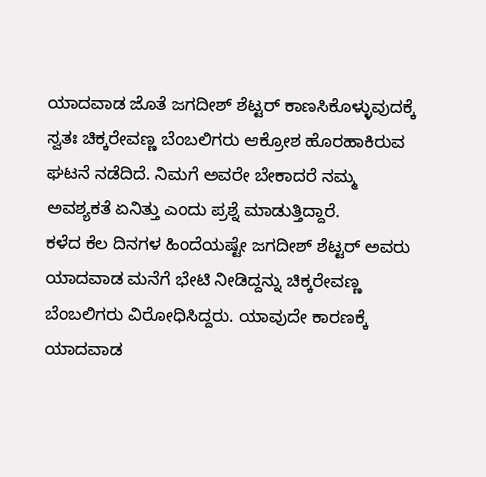ಯಾದವಾಡ ಜೊತೆ ಜಗದೀಶ್ ಶೆಟ್ಟರ್ ಕಾಣಸಿಕೊಳ್ಳುವುದಕ್ಕೆ ಸ್ವತಃ ಚಿಕ್ಕರೇವಣ್ಣ ಬೆಂಬಲಿಗರು ಆಕ್ರೋಶ ಹೊರಹಾಕಿರುವ ಘಟನೆ ನಡೆದಿದೆ. ನಿಮಗೆ ಅವರೇ ಬೇಕಾದರೆ ನಮ್ಮ ಅವಶ್ಯಕತೆ ಏನಿತ್ತು ಎಂದು ಪ್ರಶ್ನೆ ಮಾಡುತ್ತಿದ್ದಾರೆ.
ಕಳೆದ ಕೆಲ ದಿನಗಳ ಹಿಂದೆಯಷ್ಟೇ ಜಗದೀಶ್ ಶೆಟ್ಟರ್ ಅವರು ಯಾದವಾಡ ಮನೆಗೆ ಭೇಟಿ ನೀಡಿದ್ದನ್ನು ಚಿಕ್ಕರೇವಣ್ಣ ಬೆಂಬಲಿಗರು ವಿರೋಧಿಸಿದ್ದರು. ಯಾವುದೇ ಕಾರಣಕ್ಕೆ ಯಾದವಾಡ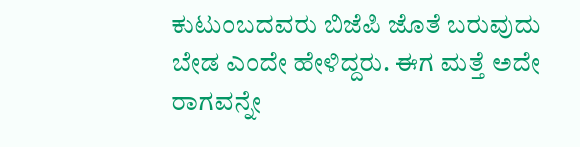ಕುಟುಂಬದವರು ಬಿಜೆಪಿ ಜೊತೆ ಬರುವುದು ಬೇಡ ಎಂದೇ ಹೇಳಿದ್ದರು. ಈಗ ಮತ್ತೆ ಅದೇ ರಾಗವನ್ನೇ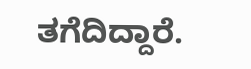ತಗೆದಿದ್ದಾರೆ.